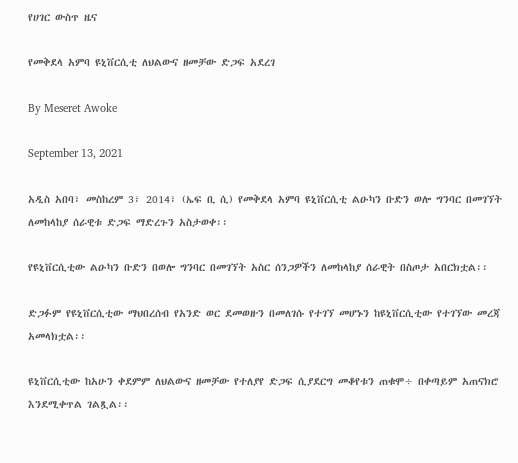የሀገር ውስጥ ዜና

የመቅደላ አምባ ዩኒቨርሲቲ ለህልውና ዘመቻው ድጋፍ አደረገ

By Meseret Awoke

September 13, 2021

አዲስ አበባ፣ መስከረም 3፣ 2014፣ (ኤፍ ቢ ሲ) የመቅደላ አምባ ዩኒቨርሲቲ ልዑካን ቡድን ወሎ ግንባር በመገኘት ለመከላከያ ሰራዊቱ ድጋፍ ማድረጉን አስታወቀ፡፡

የዩኒቨርሲቲው ልዑካን ቡድን በወሎ ግንባር በመገኘት አስር ሰንጋዎችን ለመከላከያ ሰራዊት በስጦታ አበርክቷል፡፡

ድጋፉም የዩኒቨርሲቲው ማህበረሰብ የአንድ ወር ደመወዙን በመለገሱ የተገኘ መሆኑን ከዩኒቨርሲቲው የተገኘው መረጃ አመላክቷል፡፡

ዩኒቨርሲቲው ከአሁን ቀደምም ለህልውና ዘመቻው የተለያየ ድጋፍ ሲያደርግ መቆየቱን ጠቁሞ÷ በቀጣይም አጠናክሮ እንደሚቀጥል ገልጿል፡፡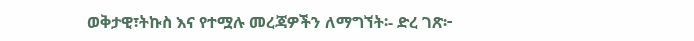ወቅታዊ፣ትኩስ እና የተሟሉ መረጃዎችን ለማግኘት፡- ድረ ገጽ፦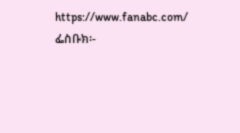https://www.fanabc.com/ ፌስቡክ፡-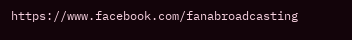https://www.facebook.com/fanabroadcasting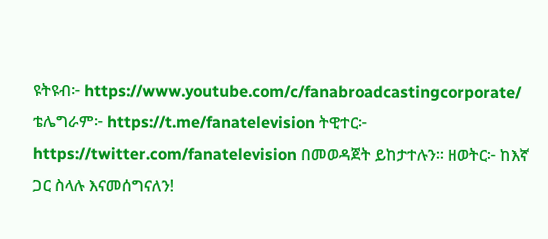ዩትዩብ፦ https://www.youtube.com/c/fanabroadcastingcorporate/ ቴሌግራም፦ https://t.me/fanatelevision ትዊተር፦ https://twitter.com/fanatelevision በመወዳጀት ይከታተሉን፡፡ ዘወትር፦ ከእኛ ጋር ስላሉ እናመሰግናለን!